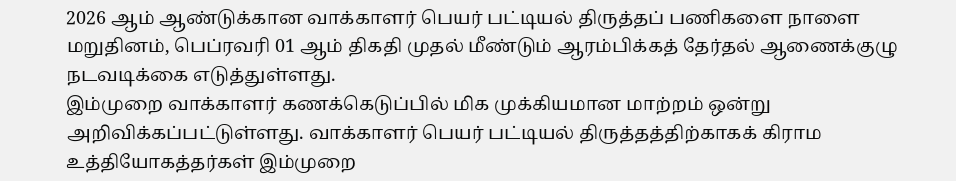2026 ஆம் ஆண்டுக்கான வாக்காளர் பெயர் பட்டியல் திருத்தப் பணிகளை நாளை மறுதினம், பெப்ரவரி 01 ஆம் திகதி முதல் மீண்டும் ஆரம்பிக்கத் தேர்தல் ஆணைக்குழு நடவடிக்கை எடுத்துள்ளது.
இம்முறை வாக்காளர் கணக்கெடுப்பில் மிக முக்கியமான மாற்றம் ஒன்று அறிவிக்கப்பட்டுள்ளது. வாக்காளர் பெயர் பட்டியல் திருத்தத்திற்காகக் கிராம உத்தியோகத்தர்கள் இம்முறை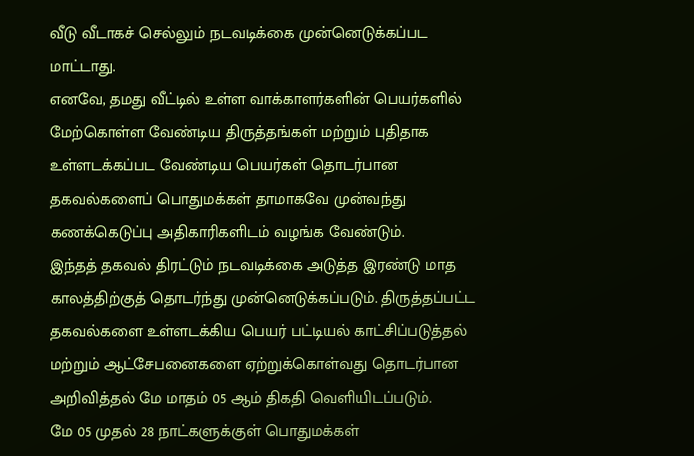வீடு வீடாகச் செல்லும் நடவடிக்கை முன்னெடுக்கப்பட மாட்டாது.
எனவே, தமது வீட்டில் உள்ள வாக்காளர்களின் பெயர்களில் மேற்கொள்ள வேண்டிய திருத்தங்கள் மற்றும் புதிதாக உள்ளடக்கப்பட வேண்டிய பெயர்கள் தொடர்பான தகவல்களைப் பொதுமக்கள் தாமாகவே முன்வந்து கணக்கெடுப்பு அதிகாரிகளிடம் வழங்க வேண்டும்.
இந்தத் தகவல் திரட்டும் நடவடிக்கை அடுத்த இரண்டு மாத காலத்திற்குத் தொடர்ந்து முன்னெடுக்கப்படும். திருத்தப்பட்ட தகவல்களை உள்ளடக்கிய பெயர் பட்டியல் காட்சிப்படுத்தல் மற்றும் ஆட்சேபனைகளை ஏற்றுக்கொள்வது தொடர்பான அறிவித்தல் மே மாதம் 05 ஆம் திகதி வெளியிடப்படும்.
மே 05 முதல் 28 நாட்களுக்குள் பொதுமக்கள்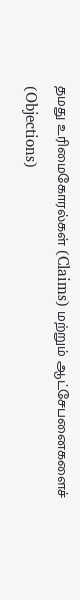தமது உரிமைகோரல்கள் (Claims) மற்றும் ஆட்சேபனைகளைச் (Objections)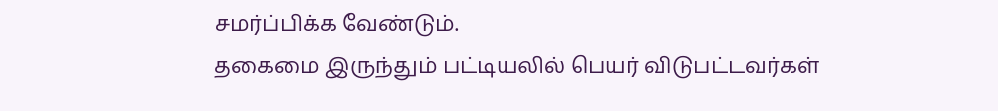சமர்ப்பிக்க வேண்டும்.
தகைமை இருந்தும் பட்டியலில் பெயர் விடுபட்டவர்கள்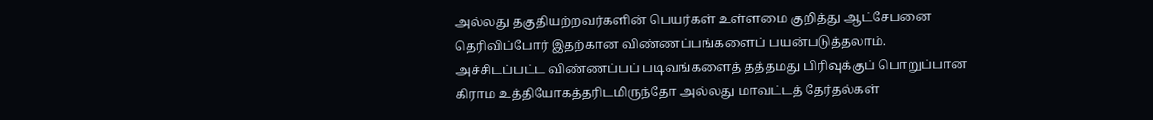அல்லது தகுதியற்றவர்களின் பெயர்கள் உள்ளமை குறித்து ஆட்சேபனை தெரிவிப்போர் இதற்கான விண்ணப்பங்களைப் பயன்படுத்தலாம்.
அச்சிடப்பட்ட விண்ணப்பப் படிவங்களைத் தத்தமது பிரிவுக்குப் பொறுப்பான கிராம உத்தியோகத்தரிடமிருந்தோ அல்லது மாவட்டத் தேர்தல்கள்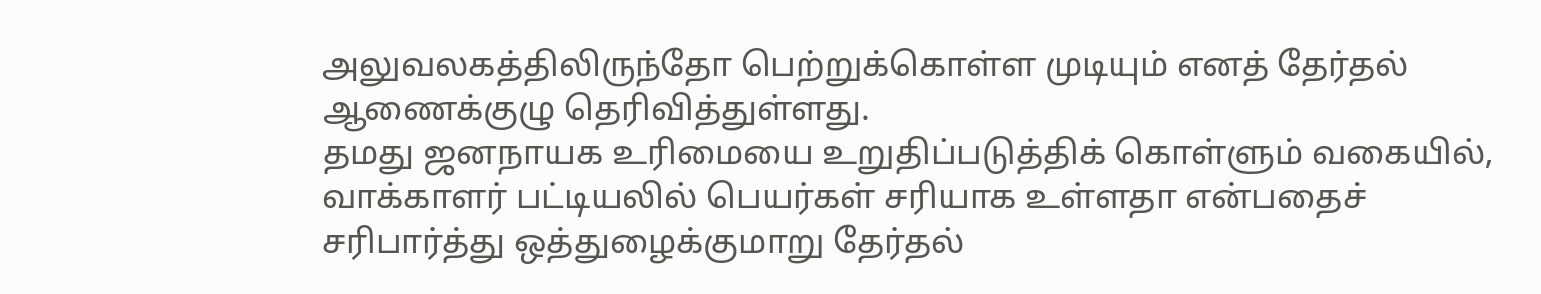அலுவலகத்திலிருந்தோ பெற்றுக்கொள்ள முடியும் எனத் தேர்தல் ஆணைக்குழு தெரிவித்துள்ளது.
தமது ஜனநாயக உரிமையை உறுதிப்படுத்திக் கொள்ளும் வகையில், வாக்காளர் பட்டியலில் பெயர்கள் சரியாக உள்ளதா என்பதைச் சரிபார்த்து ஒத்துழைக்குமாறு தேர்தல்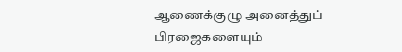ஆணைக்குழு அனைத்துப் பிரஜைகளையும்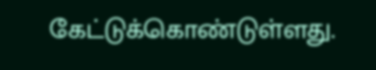கேட்டுக்கொண்டுள்ளது.